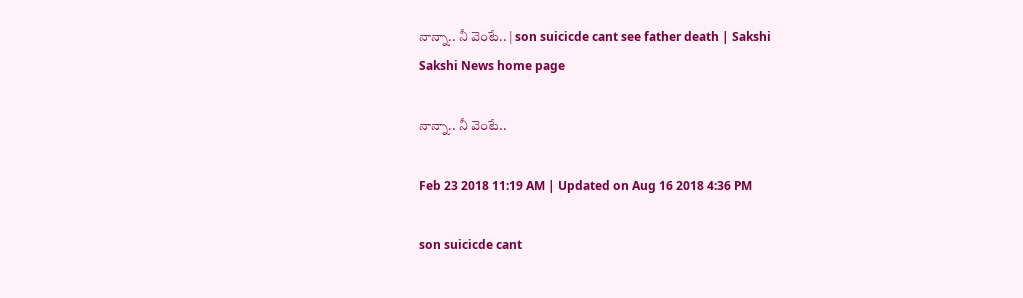నాన్నా.. నీ వెంటే.. | son suicicde cant see father death | Sakshi
Sakshi News home page

నాన్నా.. నీ వెంటే..

Feb 23 2018 11:19 AM | Updated on Aug 16 2018 4:36 PM

son suicicde cant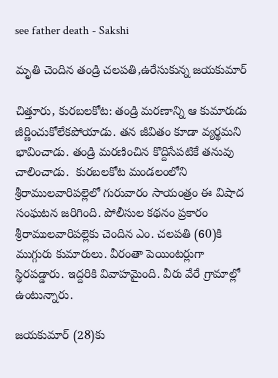see father death - Sakshi

మృతి చెందిన తండ్రి చలపతి,ఉరేసుకున్న జయకుమార్‌

చిత్తూరు, కురబలకోట: తండ్రి మరణాన్ని ఆ కుమారుడు జీర్ణించుకోలేకపోయాడు. తన జీవితం కూడా వ్యర్థమని భావించాడు. తండ్రి మరణించిన కొద్దిసేపటికే తనువు చాలించాడు.  కురబలకోట మండలంలోని శ్రీరాములవారిపల్లెలో గురువారం సాయంత్రం ఈ విషాద సంఘటన జరిగింది. పోలీసుల కథనం ప్రకారం శ్రీరాములవారిపల్లెకు చెందిన ఎం. చలపతి (60)కి ముగ్గురు కుమారులు. వీరంతా పెయింటర్లుగా స్థిరపడ్డారు. ఇద్దరికి వివాహమైంది. వీరు వేరే గ్రామాల్లో ఉంటున్నారు.

జయకుమార్‌ (28)కు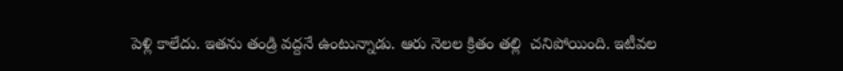పెళ్లి కాలేదు. ఇతను తండ్రి వద్దనే ఉంటున్నాడు. ఆరు నెలల క్రితం తల్లి  చనిపోయింది. ఇటీవల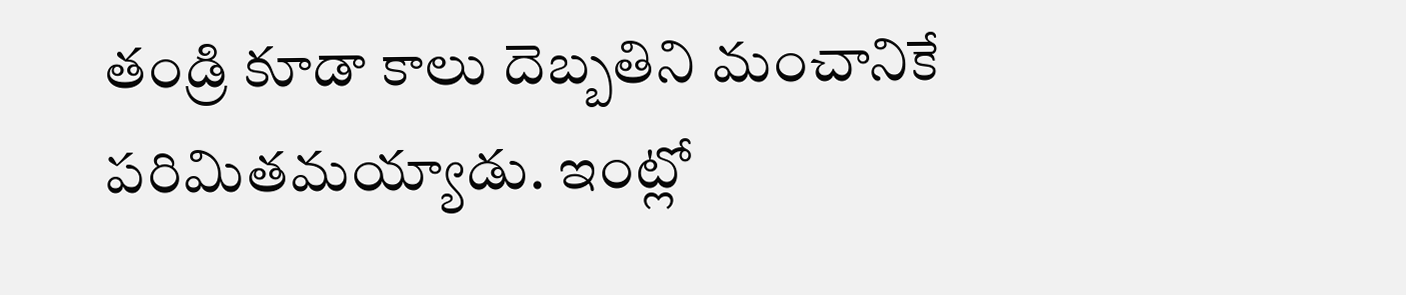తండ్రి కూడా కాలు దెబ్బతిని మంచానికే పరిమితమయ్యాడు. ఇంట్లో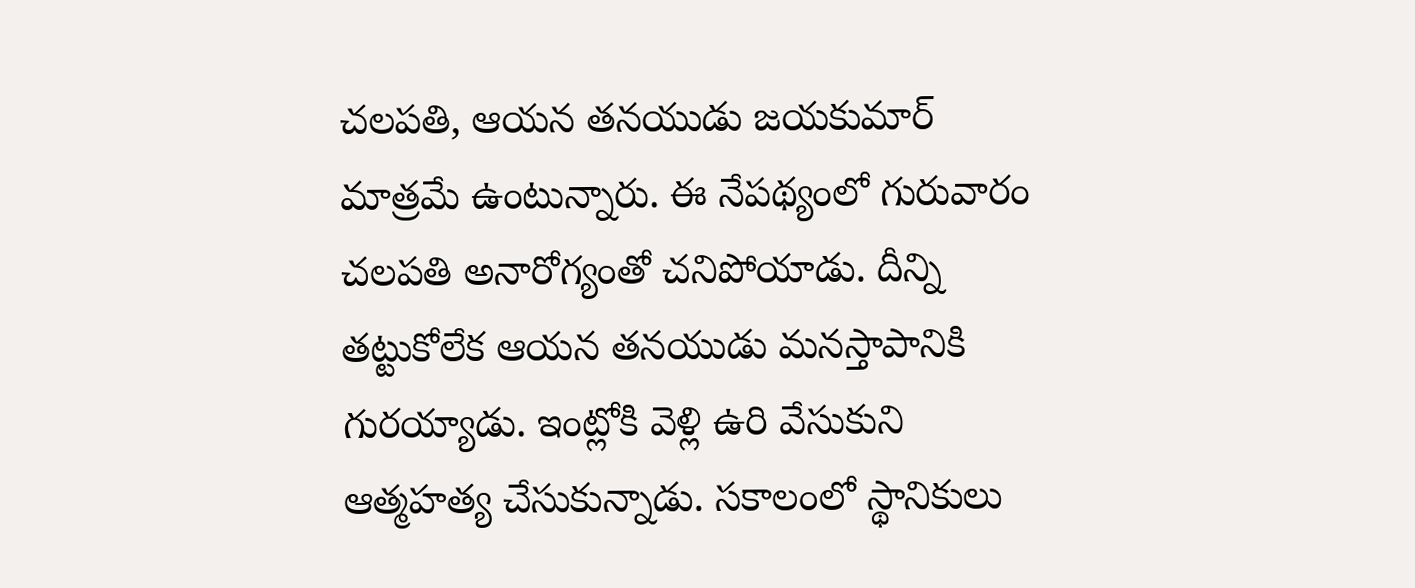చలపతి, ఆయన తనయుడు జయకుమార్‌ మాత్రమే ఉంటున్నారు. ఈ నేపథ్యంలో గురువారం చలపతి అనారోగ్యంతో చనిపోయాడు. దీన్ని తట్టుకోలేక ఆయన తనయుడు మనస్తాపానికి గురయ్యాడు. ఇంట్లోకి వెళ్లి ఉరి వేసుకుని ఆత్మహత్య చేసుకున్నాడు. సకాలంలో స్థానికులు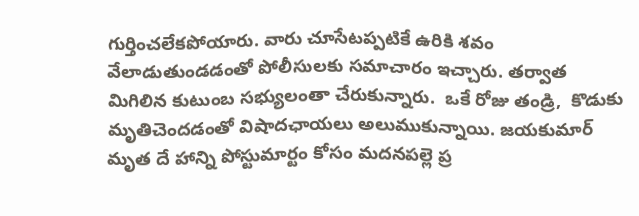గుర్తించలేకపోయారు. వారు చూసేటప్పటికే ఉరికి శవం వేలాడుతుండడంతో పోలీసులకు సమాచారం ఇచ్చారు. తర్వాత మిగిలిన కుటుంబ సభ్యులంతా చేరుకున్నారు.  ఒకే రోజు తండ్రి,  కొడుకు మృతిచెందడంతో విషాదఛాయలు అలుముకున్నాయి. జయకుమార్‌ మృత దే హాన్ని పోస్టుమార్టం కోసం మదనపల్లె ప్ర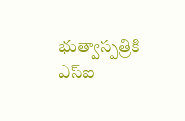భుత్వాస్పత్రికి ఎస్‌ఐ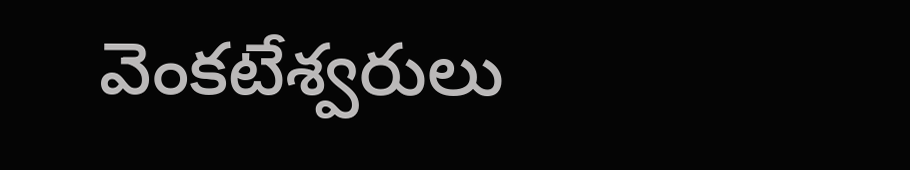వెంకటేశ్వరులు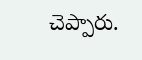చెప్పారు.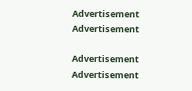Advertisement
Advertisement

Advertisement
Advertisement